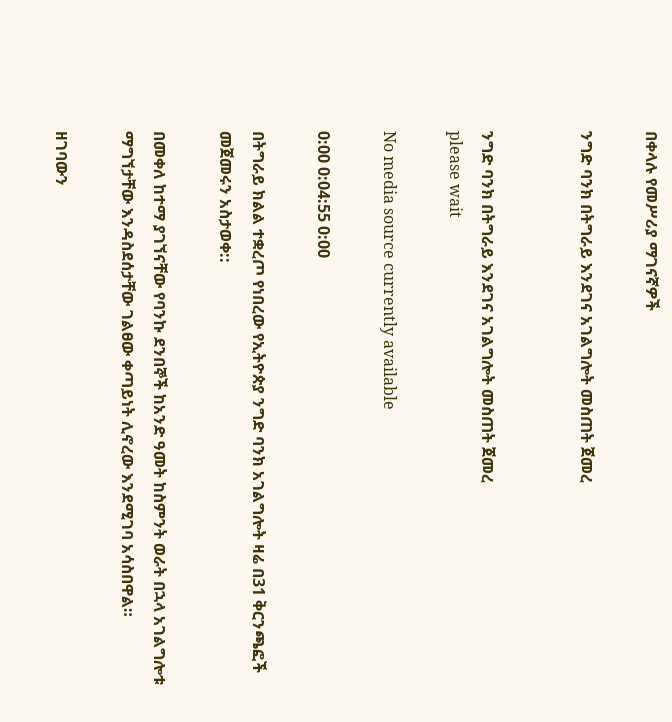በቀላሉ የመሥሪያ ማገናኛዎች

ንግድ ባንክ በትግራይ እንደገና አገልግሎት መስጠት ጀመረ


ንግድ ባንክ በትግራይ እንደገና አገልግሎት መስጠት ጀመረ
please wait

No media source currently available

0:00 0:04:55 0:00

በትግራይ ክልል ተቋረጦ የነበረው የኢትዮጵያ ንግድ ባንክ አገልግሎት ዛሬ በ31 ቅርንጫፎች መጀመሩን አስታወቀ::

በመቀለ ከተማ ያገኘናቸው የባንኩ ደንበኞች ከአንድ ዓመት ከስምንት ወራት በኋላ አገልግሎቱ ማግኘታቸው እንዳስደሰታቸው ገልፀው ቀጣይነት ሊኖረው እንደሚገባ አሳስበዋል።

ዘገባውን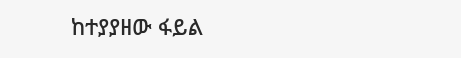ከተያያዘው ፋይል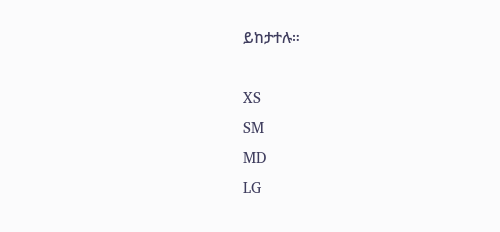ይከታተሉ።

XS
SM
MD
LG